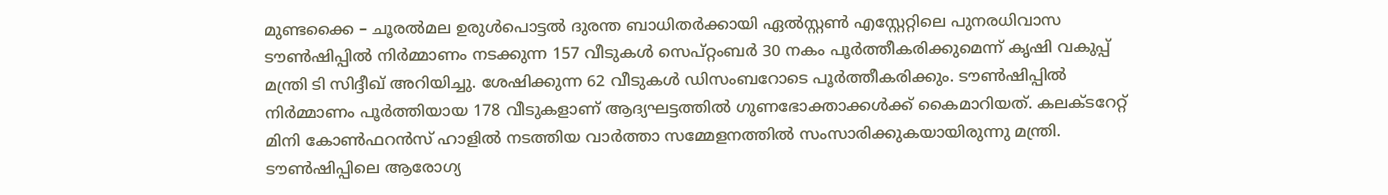മുണ്ടക്കൈ – ചൂരല്‍മല ഉരുള്‍പൊട്ടല്‍ ദുരന്ത ബാധിതര്‍ക്കായി ഏല്‍സ്റ്റണ്‍ എസ്റ്റേറ്റിലെ പുനരധിവാസ ടൗണ്‍ഷിപ്പില്‍ നിര്‍മ്മാണം നടക്കുന്ന 157 വീടുകള്‍ സെപ്റ്റംബര്‍ 30 നകം പൂര്‍ത്തീകരിക്കുമെന്ന് കൃഷി വകുപ്പ് മന്ത്രി ടി സിദ്ദീഖ് അറിയിച്ചു. ശേഷിക്കുന്ന 62 വീടുകള്‍ ഡിസംബറോടെ പൂര്‍ത്തീകരിക്കും. ടൗണ്‍ഷിപ്പില്‍ നിര്‍മ്മാണം പൂര്‍ത്തിയായ 178 വീടുകളാണ് ആദ്യഘട്ടത്തില്‍ ഗുണഭോക്താക്കള്‍ക്ക് കൈമാറിയത്. കലക്ടറേറ്റ് മിനി കോണ്‍ഫറന്‍സ് ഹാളില്‍ നടത്തിയ വാര്‍ത്താ സമ്മേളനത്തില്‍ സംസാരിക്കുകയായിരുന്നു മന്ത്രി. ടൗണ്‍ഷിപ്പിലെ ആരോഗ്യ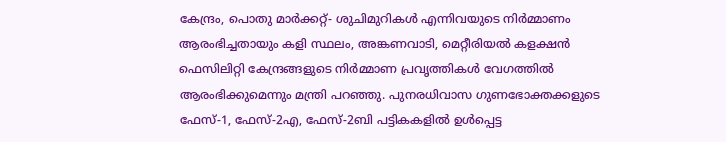കേന്ദ്രം, പൊതു മാര്‍ക്കറ്റ്- ശുചിമുറികള്‍ എന്നിവയുടെ നിര്‍മ്മാണം ആരംഭിച്ചതായും കളി സ്ഥലം, അങ്കണവാടി, മെറ്റീരിയല്‍ കളക്ഷന്‍ ഫെസിലിറ്റി കേന്ദ്രങ്ങളുടെ നിര്‍മ്മാണ പ്രവൃത്തികള്‍ വേഗത്തില്‍ ആരംഭിക്കുമെന്നും മന്ത്രി പറഞ്ഞു. പുനരധിവാസ ഗുണഭോക്തക്കളുടെ ഫേസ്-1, ഫേസ്-2എ, ഫേസ്-2ബി പട്ടികകളില്‍ ഉള്‍പ്പെട്ട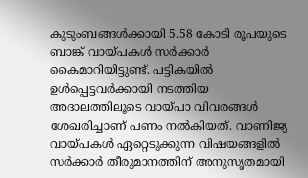കുടുംബങ്ങള്‍ക്കായി 5.58 കോടി രൂപയുടെ ബാങ്ക് വായ്പകള്‍ സര്‍ക്കാര്‍ കൈമാറിയിട്ടുണ്ട്. പട്ടികയില്‍ ഉള്‍പ്പെട്ടവര്‍ക്കായി നടത്തിയ അദാലത്തിലൂടെ വായ്പാ വിവരങ്ങള്‍ ശേഖരിച്ചാണ് പണം നല്‍കിയത്. വാണിജ്യ വായ്പകള്‍ ഏറ്റെടുക്കുന്ന വിഷയങ്ങളില്‍ സര്‍ക്കാര്‍ തീരുമാനത്തിന് അനുസൃതമായി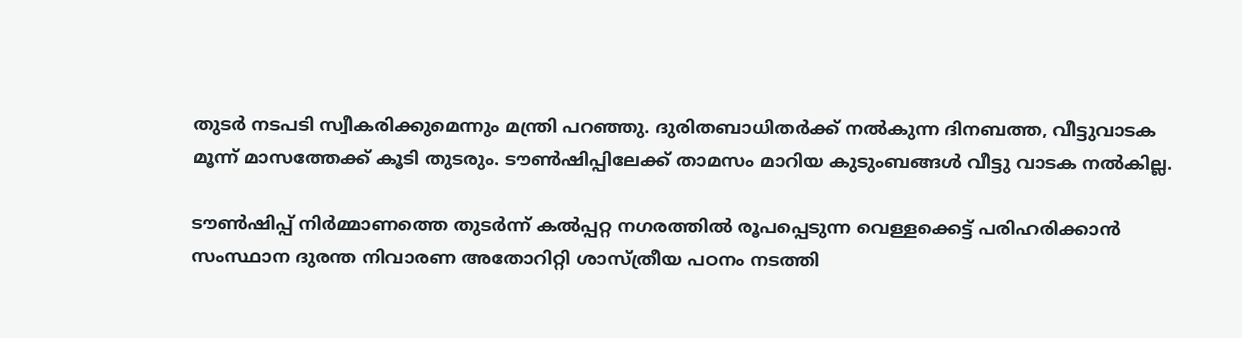തുടര്‍ നടപടി സ്വീകരിക്കുമെന്നും മന്ത്രി പറഞ്ഞു. ദുരിതബാധിതര്‍ക്ക് നല്‍കുന്ന ദിനബത്ത, വീട്ടുവാടക മൂന്ന് മാസത്തേക്ക് കൂടി തുടരും. ടൗണ്‍ഷിപ്പിലേക്ക് താമസം മാറിയ കുടുംബങ്ങള്‍ വീട്ടു വാടക നല്‍കില്ല.

ടൗണ്‍ഷിപ്പ് നിര്‍മ്മാണത്തെ തുടര്‍ന്ന് കല്‍പ്പറ്റ നഗരത്തില്‍ രൂപപ്പെടുന്ന വെള്ളക്കെട്ട് പരിഹരിക്കാന്‍ സംസ്ഥാന ദുരന്ത നിവാരണ അതോറിറ്റി ശാസ്ത്രീയ പഠനം നടത്തി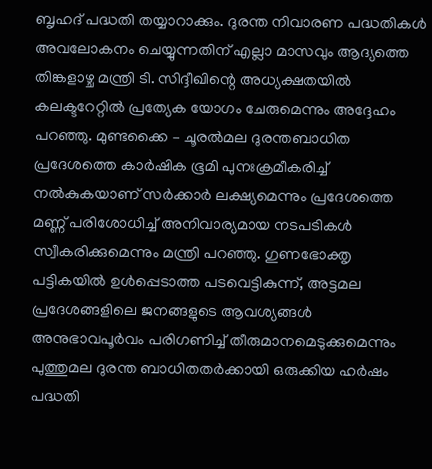ബൃഹദ് പദ്ധതി തയ്യാറാക്കും. ദുരന്ത നിവാരണ പദ്ധതികള്‍ അവലോകനം ചെയ്യുന്നതിന് എല്ലാ മാസവും ആദ്യത്തെ തിങ്കളാഴ്ച മന്ത്രി ടി. സിദ്ദീഖിന്റെ അധ്യക്ഷതയില്‍ കലക്ടറേറ്റില്‍ പ്രത്യേക യോഗം ചേരുമെന്നും അദ്ദേഹം പറഞ്ഞു. മുണ്ടക്കൈ – ചൂരല്‍മല ദുരന്തബാധിത പ്രദേശത്തെ കാര്‍ഷിക ഭൂമി പുനഃക്രമീകരിച്ച് നല്‍കുകയാണ് സര്‍ക്കാര്‍ ലക്ഷ്യമെന്നും പ്രദേശത്തെ മണ്ണ് പരിശോധിച്ച് അനിവാര്യമായ നടപടികള്‍ സ്വീകരിക്കുമെന്നും മന്ത്രി പറഞ്ഞു. ഗുണഭോക്തൃ പട്ടികയില്‍ ഉള്‍പ്പെടാത്ത പടവെട്ടികുന്ന്, അട്ടമല പ്രദേശങ്ങളിലെ ജനങ്ങളുടെ ആവശ്യങ്ങള്‍ അനുഭാവപൂര്‍വം പരിഗണിച്ച് തീരുമാനമെടുക്കുമെന്നും പുത്തുമല ദുരന്ത ബാധിതതര്‍ക്കായി ഒരുക്കിയ ഹര്‍ഷം പദ്ധതി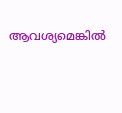ആവശ്യമെങ്കില്‍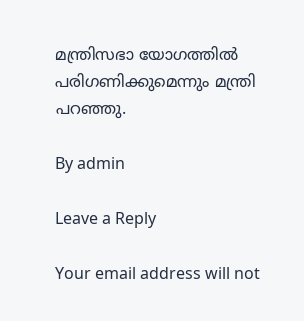മന്ത്രിസഭാ യോഗത്തില്‍ പരിഗണിക്കുമെന്നും മന്ത്രി പറഞ്ഞു.

By admin

Leave a Reply

Your email address will not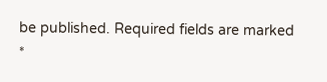be published. Required fields are marked *